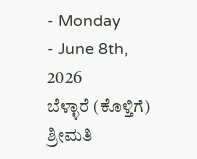- Monday
- June 8th, 2026
ಬೆಳ್ಳಾರೆ (ಕೊಳ್ತಿಗೆ) ಶ್ರೀಮತಿ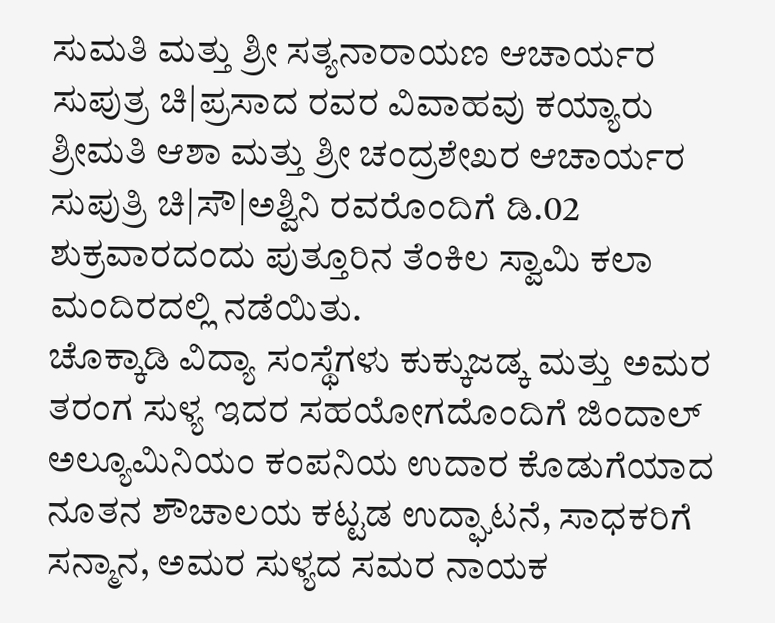ಸುಮತಿ ಮತ್ತು ಶ್ರೀ ಸತ್ಯನಾರಾಯಣ ಆಚಾರ್ಯರ ಸುಪುತ್ರ ಚಿ|ಪ್ರಸಾದ ರವರ ವಿವಾಹವು ಕಯ್ಯಾರು ಶ್ರೀಮತಿ ಆಶಾ ಮತ್ತು ಶ್ರೀ ಚಂದ್ರಶೇಖರ ಆಚಾರ್ಯರ ಸುಪುತ್ರಿ ಚಿ|ಸೌ|ಅಶ್ವಿನಿ ರವರೊಂದಿಗೆ ಡಿ.02 ಶುಕ್ರವಾರದಂದು ಪುತ್ತೂರಿನ ತೆಂಕಿಲ ಸ್ವಾಮಿ ಕಲಾ ಮಂದಿರದಲ್ಲಿ ನಡೆಯಿತು.
ಚೊಕ್ಕಾಡಿ ವಿದ್ಯಾ ಸಂಸ್ಥೆಗಳು ಕುಕ್ಕುಜಡ್ಕ ಮತ್ತು ಅಮರ ತರಂಗ ಸುಳ್ಯ ಇದರ ಸಹಯೋಗದೊಂದಿಗೆ ಜಿಂದಾಲ್ ಅಲ್ಯೂಮಿನಿಯಂ ಕಂಪನಿಯ ಉದಾರ ಕೊಡುಗೆಯಾದ ನೂತನ ಶೌಚಾಲಯ ಕಟ್ಟಡ ಉದ್ಘಾಟನೆ, ಸಾಧಕರಿಗೆ ಸನ್ಮಾನ, ಅಮರ ಸುಳ್ಯದ ಸಮರ ನಾಯಕ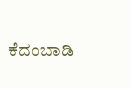ಕೆದಂಬಾಡಿ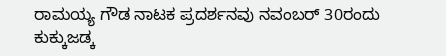ರಾಮಯ್ಯ ಗೌಡ ನಾಟಕ ಪ್ರದರ್ಶನವು ನವಂಬರ್ 30ರಂದು ಕುಕ್ಕುಜಡ್ಕ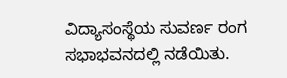ವಿದ್ಯಾಸಂಸ್ಥೆಯ ಸುವರ್ಣ ರಂಗ ಸಭಾಭವನದಲ್ಲಿ ನಡೆಯಿತು.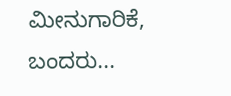ಮೀನುಗಾರಿಕೆ, ಬಂದರು...